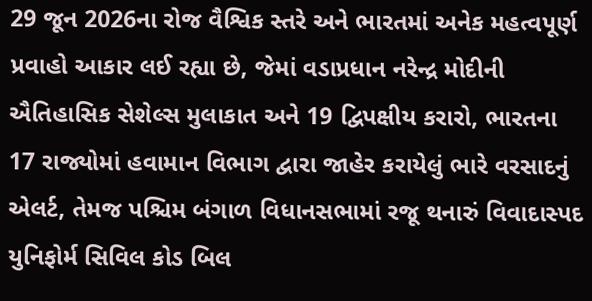29 જૂન 2026ના રોજ વૈશ્વિક સ્તરે અને ભારતમાં અનેક મહત્વપૂર્ણ પ્રવાહો આકાર લઈ રહ્યા છે, જેમાં વડાપ્રધાન નરેન્દ્ર મોદીની ઐતિહાસિક સેશેલ્સ મુલાકાત અને 19 દ્વિપક્ષીય કરારો, ભારતના 17 રાજ્યોમાં હવામાન વિભાગ દ્વારા જાહેર કરાયેલું ભારે વરસાદનું એલર્ટ, તેમજ પશ્ચિમ બંગાળ વિધાનસભામાં રજૂ થનારું વિવાદાસ્પદ યુનિફોર્મ સિવિલ કોડ બિલ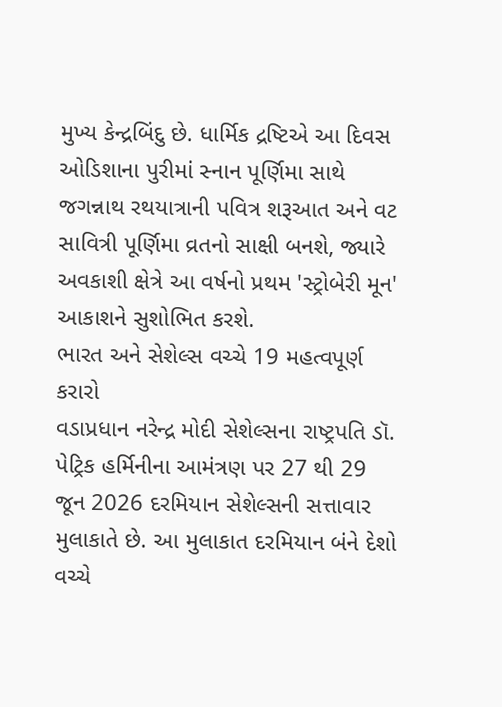મુખ્ય કેન્દ્રબિંદુ છે. ધાર્મિક દ્રષ્ટિએ આ દિવસ ઓડિશાના પુરીમાં સ્નાન પૂર્ણિમા સાથે જગન્નાથ રથયાત્રાની પવિત્ર શરૂઆત અને વટ સાવિત્રી પૂર્ણિમા વ્રતનો સાક્ષી બનશે, જ્યારે અવકાશી ક્ષેત્રે આ વર્ષનો પ્રથમ 'સ્ટ્રોબેરી મૂન' આકાશને સુશોભિત કરશે.
ભારત અને સેશેલ્સ વચ્ચે 19 મહત્વપૂર્ણ કરારો
વડાપ્રધાન નરેન્દ્ર મોદી સેશેલ્સના રાષ્ટ્રપતિ ડૉ. પેટ્રિક હર્મિનીના આમંત્રણ પર 27 થી 29 જૂન 2026 દરમિયાન સેશેલ્સની સત્તાવાર મુલાકાતે છે. આ મુલાકાત દરમિયાન બંને દેશો વચ્ચે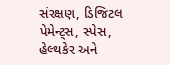સંરક્ષણ, ડિજિટલ પેમેન્ટ્સ, સ્પેસ, હેલ્થકેર અને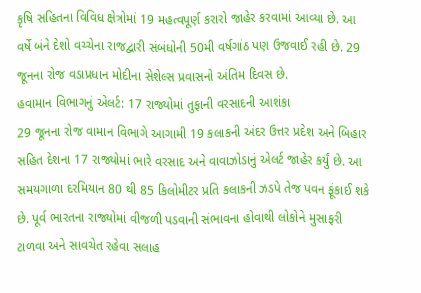કૃષિ સહિતના વિવિધ ક્ષેત્રોમાં 19 મહત્વપૂર્ણ કરારો જાહેર કરવામાં આવ્યા છે. આ વર્ષે બંને દેશો વચ્ચેના રાજદ્વારી સંબંધોની 50મી વર્ષગાંઠ પણ ઉજવાઈ રહી છે. 29 જૂનના રોજ વડાપ્રધાન મોદીના સેશેલ્સ પ્રવાસનો અંતિમ દિવસ છે.
હવામાન વિભાગનું એલર્ટ: 17 રાજ્યોમાં તુફાની વરસાદની આશંકા
29 જૂનના રોજ વામાન વિભાગે આગામી 19 કલાકની અંદર ઉત્તર પ્રદેશ અને બિહાર સહિત દેશના 17 રાજ્યોમાં ભારે વરસાદ અને વાવાઝોડાનું એલર્ટ જાહેર કર્યું છે. આ સમયગાળા દરમિયાન 80 થી 85 કિલોમીટર પ્રતિ કલાકની ઝડપે તેજ પવન ફૂંકાઈ શકે છે. પૂર્વ ભારતના રાજ્યોમાં વીજળી પડવાની સંભાવના હોવાથી લોકોને મુસાફરી ટાળવા અને સાવચેત રહેવા સલાહ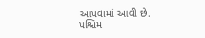આપવામાં આવી છે.
પશ્ચિમ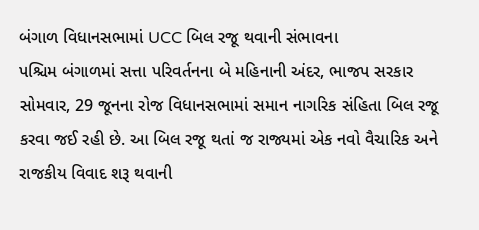બંગાળ વિધાનસભામાં UCC બિલ રજૂ થવાની સંભાવના
પશ્ચિમ બંગાળમાં સત્તા પરિવર્તનના બે મહિનાની અંદર, ભાજપ સરકાર સોમવાર, 29 જૂનના રોજ વિધાનસભામાં સમાન નાગરિક સંહિતા બિલ રજૂ કરવા જઈ રહી છે. આ બિલ રજૂ થતાં જ રાજ્યમાં એક નવો વૈચારિક અને રાજકીય વિવાદ શરૂ થવાની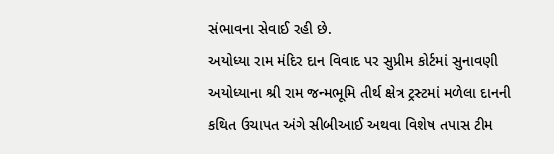સંભાવના સેવાઈ રહી છે.
અયોધ્યા રામ મંદિર દાન વિવાદ પર સુપ્રીમ કોર્ટમાં સુનાવણી
અયોધ્યાના શ્રી રામ જન્મભૂમિ તીર્થ ક્ષેત્ર ટ્રસ્ટમાં મળેલા દાનની કથિત ઉચાપત અંગે સીબીઆઈ અથવા વિશેષ તપાસ ટીમ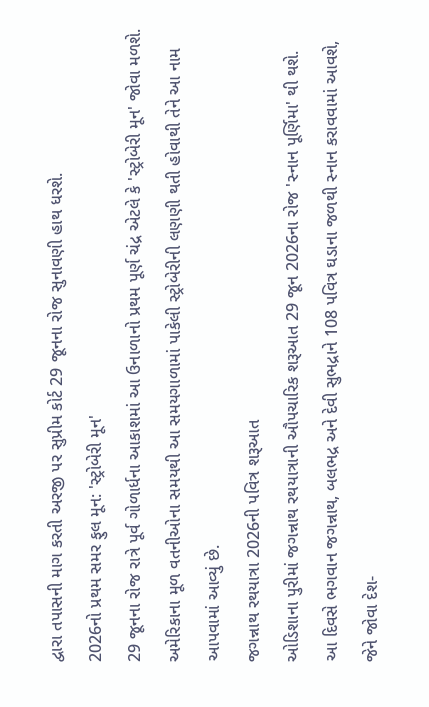દ્વારા તપાસની માગ કરતી અરજી પર સુપ્રીમ કોર્ટ 29 જૂનના રોજ સુનાવણી હાથ ધરશે.
2026નો પ્રથમ સમર ફુલ મૂન: 'સ્ટ્રોબેરી મૂન'
29 જૂનના રોજ રાત્રે પૂર્વ ગોળાર્ધના આકાશમાં આ ઉનાળાનો પ્રથમ પૂર્ણ ચંદ્ર એટલે કે 'સ્ટ્રોબેરી મૂન' જોવા મળશે. અમેરિકાના મૂળ વતનીઓના સમયથી આ સમયગાળામાં પાકેલી સ્ટ્રોબેરીની લણણી થતી હોવાથી તેને આ નામ આપવામાં આવ્યું છે.
જગન્નાથ રથયાત્રા 2026ની પવિત્ર શરૂઆત
ઓડિશાના પુરીમાં જગન્નાથ રથયાત્રાની ઔપચારિક શરૂઆત 29 જૂન 2026ના રોજ 'સ્નાન પૂર્ણિમા' થી થશે. આ દિવસે ભગવાન જગન્નાથ, બલભદ્ર અને દેવી સુભદ્રાને 108 પવિત્ર ઘડાના જળથી સ્નાન કરાવવામાં આવશે, જેને જોવા દેશ-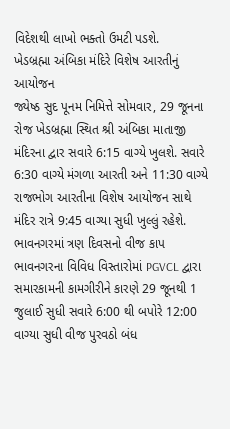વિદેશથી લાખો ભક્તો ઉમટી પડશે.
ખેડબ્રહ્મા અંબિકા મંદિરે વિશેષ આરતીનું આયોજન
જ્યેષ્ઠ સુદ પૂનમ નિમિત્તે સોમવાર, 29 જૂનના રોજ ખેડબ્રહ્મા સ્થિત શ્રી અંબિકા માતાજી મંદિરના દ્વાર સવારે 6:15 વાગ્યે ખુલશે. સવારે 6:30 વાગ્યે મંગળા આરતી અને 11:30 વાગ્યે રાજભોગ આરતીના વિશેષ આયોજન સાથે મંદિર રાત્રે 9:45 વાગ્યા સુધી ખુલ્લું રહેશે.
ભાવનગરમાં ત્રણ દિવસનો વીજ કાપ
ભાવનગરના વિવિધ વિસ્તારોમાં PGVCL દ્વારા સમારકામની કામગીરીને કારણે 29 જૂનથી 1 જુલાઈ સુધી સવારે 6:00 થી બપોરે 12:00 વાગ્યા સુધી વીજ પુરવઠો બંધ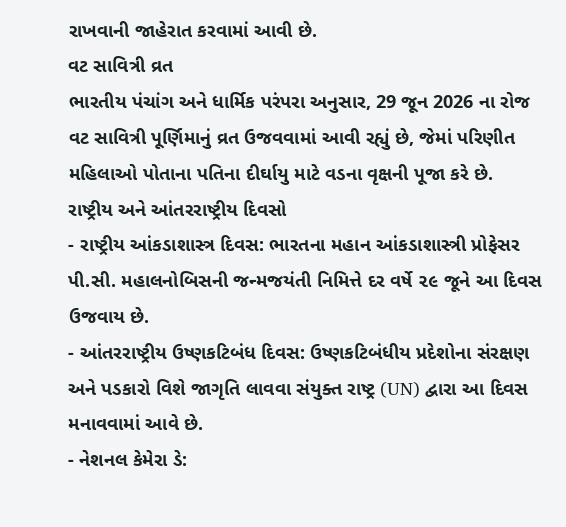રાખવાની જાહેરાત કરવામાં આવી છે.
વટ સાવિત્રી વ્રત
ભારતીય પંચાંગ અને ધાર્મિક પરંપરા અનુસાર, 29 જૂન 2026 ના રોજ વટ સાવિત્રી પૂર્ણિમાનું વ્રત ઉજવવામાં આવી રહ્યું છે, જેમાં પરિણીત મહિલાઓ પોતાના પતિના દીર્ઘાયુ માટે વડના વૃક્ષની પૂજા કરે છે.
રાષ્ટ્રીય અને આંતરરાષ્ટ્રીય દિવસો
- રાષ્ટ્રીય આંકડાશાસ્ત્ર દિવસ: ભારતના મહાન આંકડાશાસ્ત્રી પ્રોફેસર પી.સી. મહાલનોબિસની જન્મજયંતી નિમિત્તે દર વર્ષે ૨૯ જૂને આ દિવસ ઉજવાય છે.
- આંતરરાષ્ટ્રીય ઉષ્ણકટિબંધ દિવસ: ઉષ્ણકટિબંધીય પ્રદેશોના સંરક્ષણ અને પડકારો વિશે જાગૃતિ લાવવા સંયુક્ત રાષ્ટ્ર (UN) દ્વારા આ દિવસ મનાવવામાં આવે છે.
- નેશનલ કેમેરા ડે: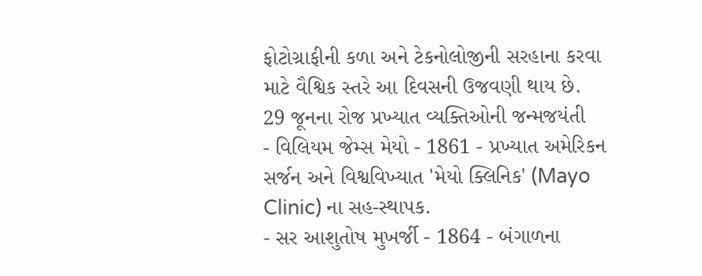ફોટોગ્રાફીની કળા અને ટેકનોલોજીની સરહાના કરવા માટે વૈશ્વિક સ્તરે આ દિવસની ઉજવણી થાય છે.
29 જૂનના રોજ પ્રખ્યાત વ્યક્તિઓની જન્મજયંતી
- વિલિયમ જેમ્સ મેયો - 1861 - પ્રખ્યાત અમેરિકન સર્જન અને વિશ્વવિખ્યાત 'મેયો ક્લિનિક' (Mayo Clinic) ના સહ-સ્થાપક.
- સર આશુતોષ મુખર્જી - 1864 - બંગાળના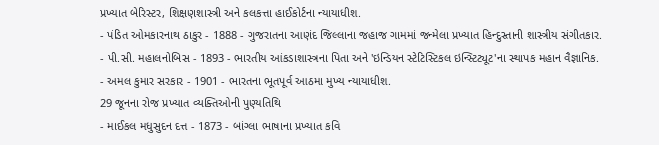પ્રખ્યાત બેરિસ્ટર, શિક્ષણશાસ્ત્રી અને કલકત્તા હાઈકોર્ટના ન્યાયાધીશ.
- પંડિત ઓમકારનાથ ઠાકુર - 1888 - ગુજરાતના આણંદ જિલ્લાના જહાજ ગામમાં જન્મેલા પ્રખ્યાત હિન્દુસ્તાની શાસ્ત્રીય સંગીતકાર.
- પી.સી. મહાલનોબિસ - 1893 - ભારતીય આંકડાશાસ્ત્રના પિતા અને 'ઇન્ડિયન સ્ટેટિસ્ટિકલ ઇન્સ્ટિટ્યૂટ'ના સ્થાપક મહાન વૈજ્ઞાનિક.
- અમલ કુમાર સરકાર - 1901 - ભારતના ભૂતપૂર્વ આઠમા મુખ્ય ન્યાયાધીશ.
29 જૂનના રોજ પ્રખ્યાત વ્યક્તિઓની પુણ્યતિથિ
- માઈકલ મધુસુદન દત્ત - 1873 - બાંગ્લા ભાષાના પ્રખ્યાત કવિ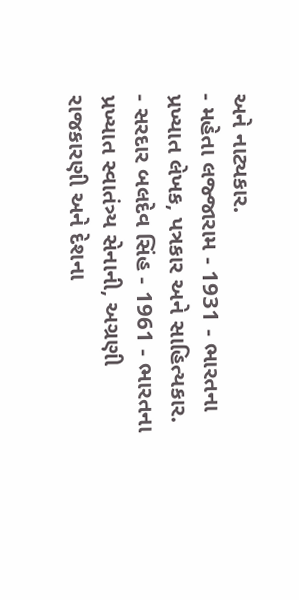અને નાટ્યકાર.
- મહેતા લજ્જારામ - 1931 - ભારતના પ્રખ્યાત લેખક, પત્રકાર અને સાહિત્યકાર.
- સરદાર બલદેવ સિંહ - 1961 - ભારતના પ્રખ્યાત સ્વાતંત્ર્ય સેનાની, અગ્રણી રાજકારણી અને દેશના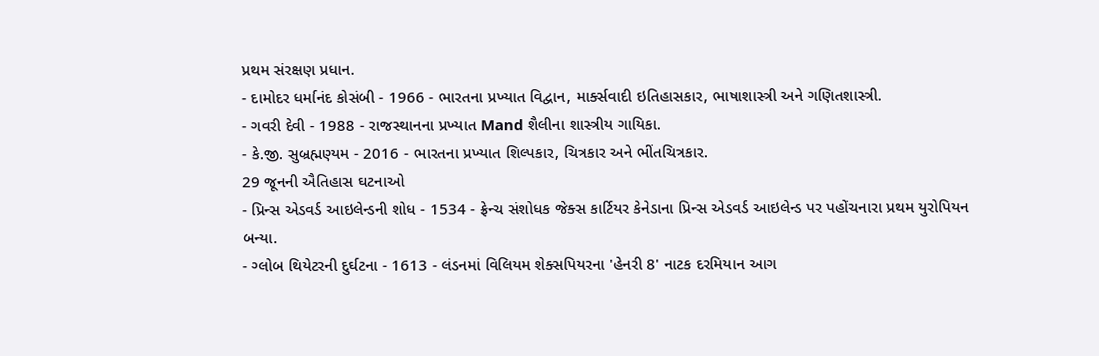પ્રથમ સંરક્ષણ પ્રધાન.
- દામોદર ધર્માનંદ કોસંબી - 1966 - ભારતના પ્રખ્યાત વિદ્વાન, માર્ક્સવાદી ઇતિહાસકાર, ભાષાશાસ્ત્રી અને ગણિતશાસ્ત્રી.
- ગવરી દેવી - 1988 - રાજસ્થાનના પ્રખ્યાત Mand શૈલીના શાસ્ત્રીય ગાયિકા.
- કે.જી. સુબ્રહ્મણ્યમ - 2016 - ભારતના પ્રખ્યાત શિલ્પકાર, ચિત્રકાર અને ભીંતચિત્રકાર.
29 જૂનની ઐતિહાસ ઘટનાઓ
- પ્રિન્સ એડવર્ડ આઇલેન્ડની શોધ - 1534 - ફ્રેન્ચ સંશોધક જેક્સ કાર્ટિયર કેનેડાના પ્રિન્સ એડવર્ડ આઇલેન્ડ પર પહોંચનારા પ્રથમ યુરોપિયન બન્યા.
- ગ્લોબ થિયેટરની દુર્ઘટના - 1613 - લંડનમાં વિલિયમ શેક્સપિયરના 'હેનરી 8' નાટક દરમિયાન આગ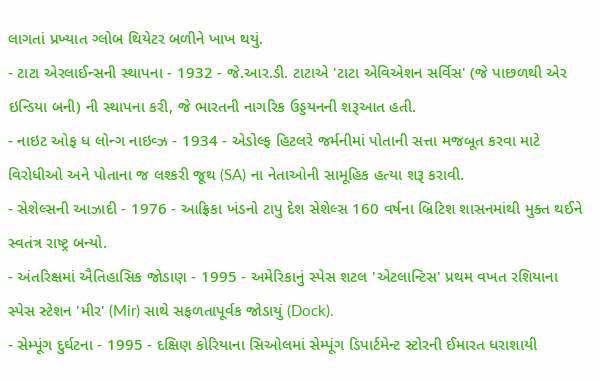લાગતાં પ્રખ્યાત ગ્લોબ થિયેટર બળીને ખાખ થયું.
- ટાટા એરલાઈન્સની સ્થાપના - 1932 - જે.આર.ડી. ટાટાએ 'ટાટા એવિએશન સર્વિસ' (જે પાછળથી એર ઇન્ડિયા બની) ની સ્થાપના કરી, જે ભારતની નાગરિક ઉડ્ડયનની શરૂઆત હતી.
- નાઇટ ઓફ ધ લોન્ગ નાઇવ્ઝ - 1934 - એડોલ્ફ હિટલરે જર્મનીમાં પોતાની સત્તા મજબૂત કરવા માટે વિરોધીઓ અને પોતાના જ લશ્કરી જૂથ (SA) ના નેતાઓની સામૂહિક હત્યા શરૂ કરાવી.
- સેશેલ્સની આઝાદી - 1976 - આફ્રિકા ખંડનો ટાપુ દેશ સેશેલ્સ 160 વર્ષના બ્રિટિશ શાસનમાંથી મુક્ત થઈને સ્વતંત્ર રાષ્ટ્ર બન્યો.
- અંતરિક્ષમાં ઐતિહાસિક જોડાણ - 1995 - અમેરિકાનું સ્પેસ શટલ 'એટલાન્ટિસ' પ્રથમ વખત રશિયાના સ્પેસ સ્ટેશન 'મીર' (Mir) સાથે સફળતાપૂર્વક જોડાયું (Dock).
- સેમ્પૂંગ દુર્ઘટના - 1995 - દક્ષિણ કોરિયાના સિઓલમાં સેમ્પૂંગ ડિપાર્ટમેન્ટ સ્ટોરની ઈમારત ધરાશાયી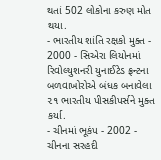થતાં 502 લોકોના કરુણ મોત થયા.
- ભારતીય શાંતિ રક્ષકો મુક્ત - 2000 - સિએરા લિયોનમાં રિવોલ્યુશનરી યુનાઈટેડ ફ્રન્ટના બળવાખોરોએ બંધક બનાવેલા ૨૧ ભારતીય પીસકીપર્સને મુક્ત કર્યા.
- ચીનમાં ભૂકંપ - 2002 - ચીનના સરહદી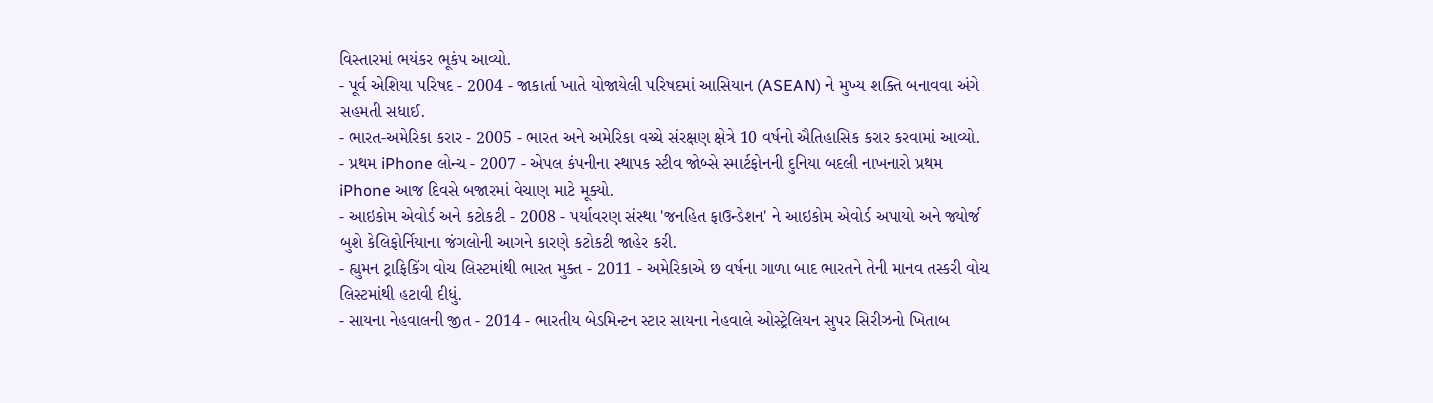વિસ્તારમાં ભયંકર ભૂકંપ આવ્યો.
- પૂર્વ એશિયા પરિષદ - 2004 - જાકાર્તા ખાતે યોજાયેલી પરિષદમાં આસિયાન (ASEAN) ને મુખ્ય શક્તિ બનાવવા અંગે સહમતી સધાઈ.
- ભારત-અમેરિકા કરાર - 2005 - ભારત અને અમેરિકા વચ્ચે સંરક્ષણ ક્ષેત્રે 10 વર્ષનો ઐતિહાસિક કરાર કરવામાં આવ્યો.
- પ્રથમ iPhone લોન્ચ - 2007 - એપલ કંપનીના સ્થાપક સ્ટીવ જોબ્સે સ્માર્ટફોનની દુનિયા બદલી નાખનારો પ્રથમ iPhone આજ દિવસે બજારમાં વેચાણ માટે મૂક્યો.
- આઇકોમ એવોર્ડ અને કટોકટી - 2008 - પર્યાવરણ સંસ્થા 'જનહિત ફાઉન્ડેશન' ને આઇકોમ એવોર્ડ અપાયો અને જ્યોર્જ બુશે કેલિફોર્નિયાના જંગલોની આગને કારણે કટોકટી જાહેર કરી.
- હ્યુમન ટ્રાફિકિંગ વોચ લિસ્ટમાંથી ભારત મુક્ત - 2011 - અમેરિકાએ છ વર્ષના ગાળા બાદ ભારતને તેની માનવ તસ્કરી વોચ લિસ્ટમાંથી હટાવી દીધું.
- સાયના નેહવાલની જીત - 2014 - ભારતીય બેડમિન્ટન સ્ટાર સાયના નેહવાલે ઓસ્ટ્રેલિયન સુપર સિરીઝનો ખિતાબ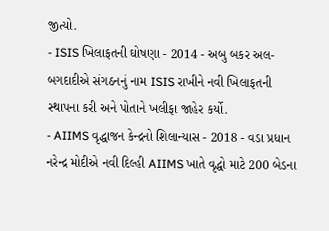જીત્યો.
- ISIS ખિલાફતની ઘોષણા - 2014 - અબુ બકર અલ-બગદાદીએ સંગઠનનું નામ ISIS રાખીને નવી ખિલાફતની સ્થાપના કરી અને પોતાને ખલીફા જાહેર કર્યો.
- AIIMS વૃદ્ધાજન કેન્દ્રનો શિલાન્યાસ - 2018 - વડા પ્રધાન નરેન્દ્ર મોદીએ નવી દિલ્હી AIIMS ખાતે વૃદ્ધો માટે 200 બેડના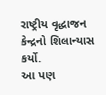રાષ્ટ્રીય વૃદ્ધાજન કેન્દ્રનો શિલાન્યાસ કર્યો.
આ પણ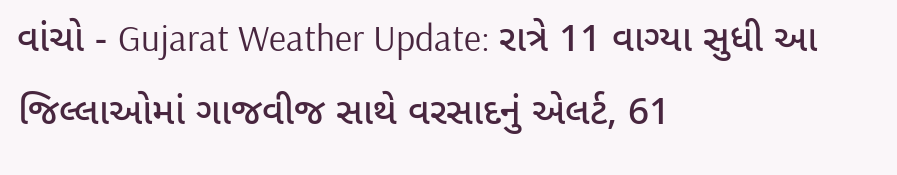વાંચો - Gujarat Weather Update: રાત્રે 11 વાગ્યા સુધી આ જિલ્લાઓમાં ગાજવીજ સાથે વરસાદનું એલર્ટ, 61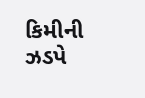કિમીની ઝડપે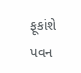ફૂકાંશે પવન